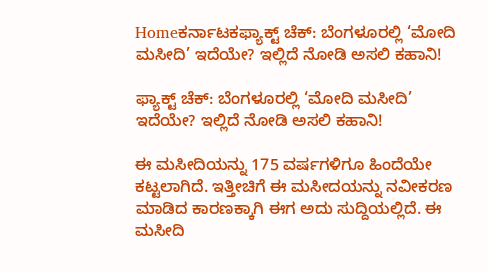Homeಕರ್ನಾಟಕಫ್ಯಾಕ್ಟ್ ಚೆಕ್: ಬೆಂಗಳೂರಲ್ಲಿ ‘ಮೋದಿ ಮಸೀದಿ’ ಇದೆಯೇ? ಇಲ್ಲಿದೆ ನೋಡಿ ಅಸಲಿ ಕಹಾನಿ!

ಫ್ಯಾಕ್ಟ್ ಚೆಕ್: ಬೆಂಗಳೂರಲ್ಲಿ ‘ಮೋದಿ ಮಸೀದಿ’ ಇದೆಯೇ? ಇಲ್ಲಿದೆ ನೋಡಿ ಅಸಲಿ ಕಹಾನಿ!

ಈ ಮಸೀದಿಯನ್ನು 175 ವರ್ಷಗಳಿಗೂ ಹಿಂದೆಯೇ ಕಟ್ಟಲಾಗಿದೆ. ಇತ್ತೀಚಿಗೆ ಈ ಮಸೀದಯನ್ನು ನವೀಕರಣ ಮಾಡಿದ ಕಾರಣಕ್ಕಾಗಿ ಈಗ ಅದು ಸುದ್ದಿಯಲ್ಲಿದೆ. ಈ ಮಸೀದಿ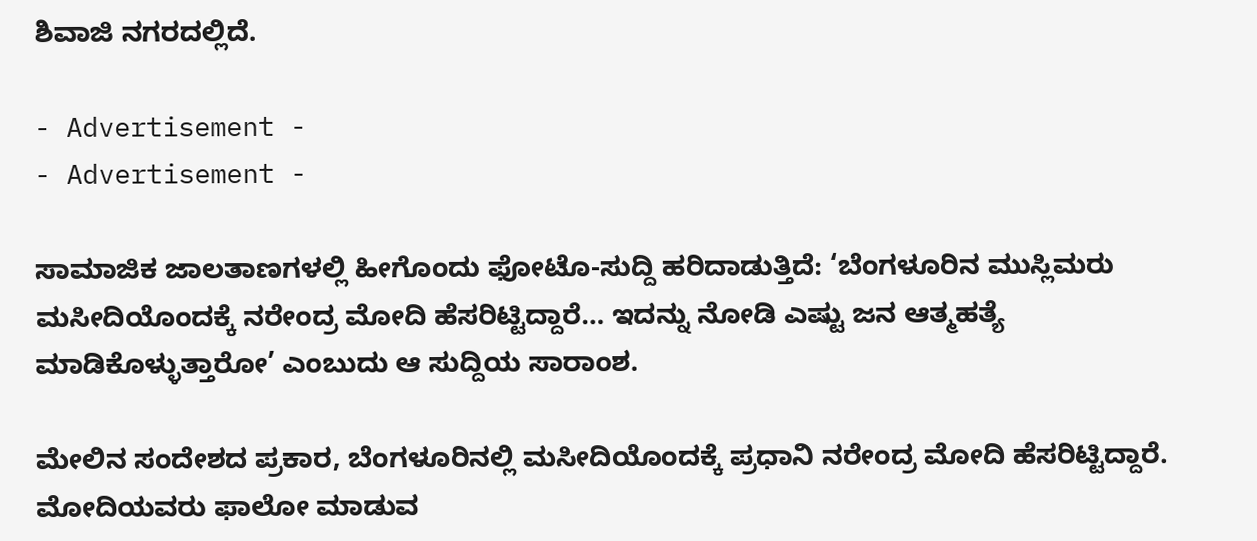ಶಿವಾಜಿ ನಗರದಲ್ಲಿದೆ.

- Advertisement -
- Advertisement -

ಸಾಮಾಜಿಕ ಜಾಲತಾಣಗಳಲ್ಲಿ ಹೀಗೊಂದು ಫೋಟೊ-ಸುದ್ದಿ ಹರಿದಾಡುತ್ತಿದೆ: ‘ಬೆಂಗಳೂರಿನ ಮುಸ್ಲಿಮರು ಮಸೀದಿಯೊಂದಕ್ಕೆ ನರೇಂದ್ರ ಮೋದಿ ಹೆಸರಿಟ್ಟಿದ್ದಾರೆ… ಇದನ್ನು ನೋಡಿ ಎಷ್ಟು ಜನ ಆತ್ಮಹತ್ಯೆ ಮಾಡಿಕೊಳ್ಳುತ್ತಾರೋ’ ಎಂಬುದು ಆ ಸುದ್ದಿಯ ಸಾರಾಂಶ.

ಮೇಲಿನ ಸಂದೇಶದ ಪ್ರಕಾರ, ಬೆಂಗಳೂರಿನಲ್ಲಿ ಮಸೀದಿಯೊಂದಕ್ಕೆ ಪ್ರಧಾನಿ ನರೇಂದ್ರ ಮೋದಿ ಹೆಸರಿಟ್ಟಿದ್ದಾರೆ. ಮೋದಿಯವರು ಫಾಲೋ ಮಾಡುವ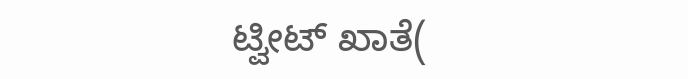ಟ್ವೀಟ್ ಖಾತೆ(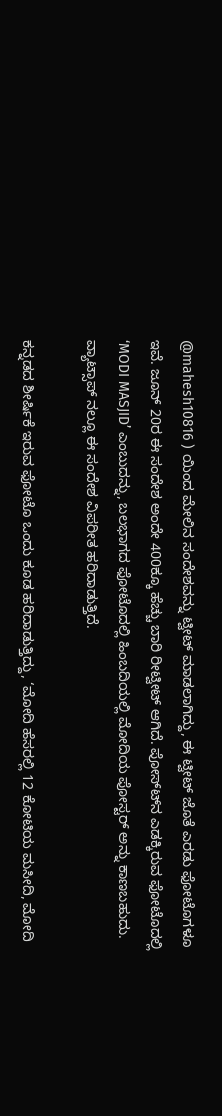@mahesh10816 ) ಯಿಂದ ಮೇಲಿನ ಸಂದೇಶವನ್ನು ಟ್ವೀಟ್ ಮಾಡಲಾಗಿದ್ದು, ಈ ಟ್ವೀಟ್ ಜೊತೆ ಎರಡು ಫೋಟೊಗಳೂ ಇವೆ. ಜೂನ್ 20ರ ಈ ಸಂದೇಶ ಅಂದೇ 400ಕ್ಕೂ ಹೆಚ್ಚು ಬಾರಿ ರೀಟ್ವೀಟ್ ಆಗಿದೆ. ಪೋಸ್ಟ್‍ನ ಎಡಕ್ಕಿರುವ ಫೋಟೊದಲ್ಲಿ ‘MODI MASJID’ ಎಂಬುದನ್ನು, ಬಲಭಾಗದ ಫೋಟೊದಲ್ಲಿ ಹಿಂಬದಿಯಲ್ಲಿ ಮೋದಿಯ ಪೋಸ್ಟರ್ ಅನ್ನು ಕಾಣಬಹುದು. ವ್ಯಾಟ್ಸಾಪ್ ನಲ್ಲೂ ಈ ಸಂದೇಶ ವಿಪರೀತ ಹರಿದಾಡುತ್ತಿದೆ.

ಕನ್ನಡದ ಶೀರ್ಷಿಕೆ ಇರುವ ಫೋಟೊ ಒಂದು ಕೂಡ ಹರಿದಾಡುತ್ತಿದ್ದು, ‘ಮೋದಿ ಹೆಸರಲ್ಲಿ 12 ಕೋಟಿಯ ಮಸೀದಿ, ಮೋದಿ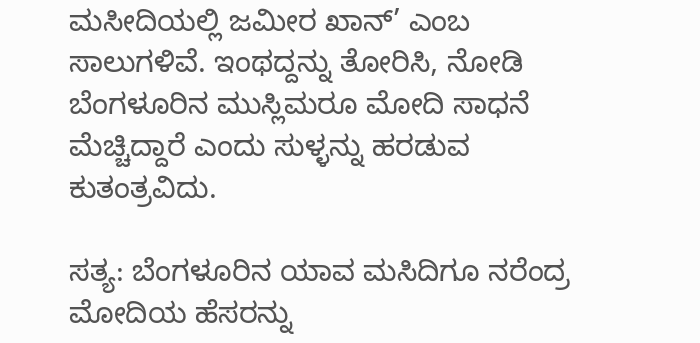ಮಸೀದಿಯಲ್ಲಿ ಜಮೀರ ಖಾನ್’ ಎಂಬ ಸಾಲುಗಳಿವೆ. ಇಂಥದ್ದನ್ನು ತೋರಿಸಿ, ನೋಡಿ ಬೆಂಗಳೂರಿನ ಮುಸ್ಲಿಮರೂ ಮೋದಿ ಸಾಧನೆ ಮೆಚ್ಚಿದ್ದಾರೆ ಎಂದು ಸುಳ್ಳನ್ನು ಹರಡುವ ಕುತಂತ್ರವಿದು.

ಸತ್ಯ: ಬೆಂಗಳೂರಿನ ಯಾವ ಮಸಿದಿಗೂ ನರೆಂದ್ರ ಮೋದಿಯ ಹೆಸರನ್ನು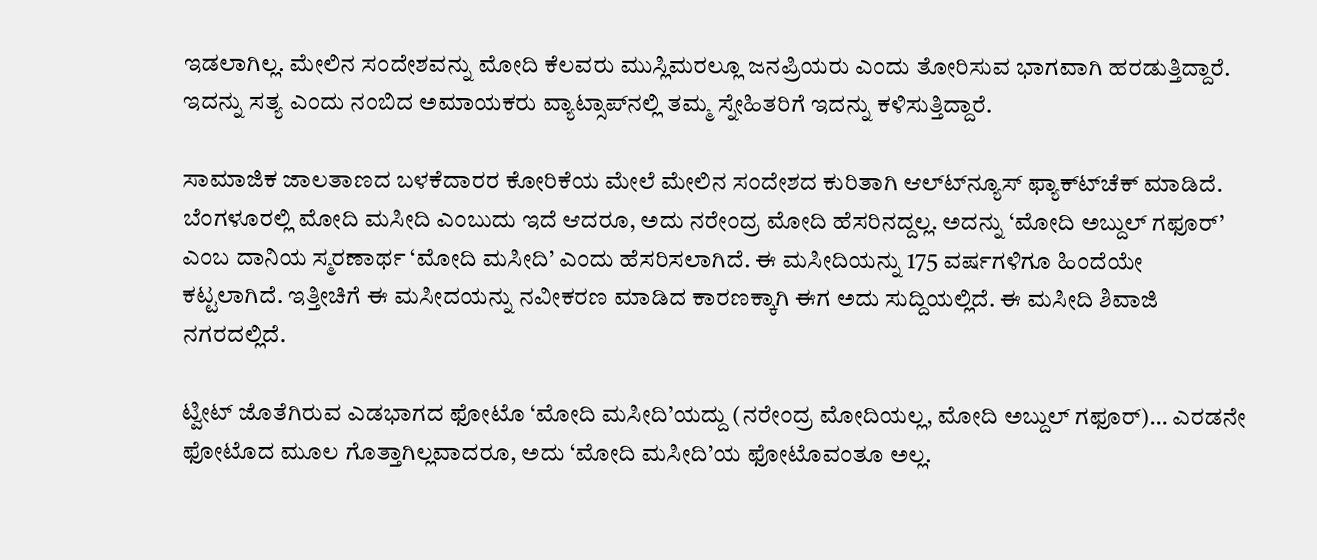ಇಡಲಾಗಿಲ್ಲ. ಮೇಲಿನ ಸಂದೇಶವನ್ನು ಮೋದಿ ಕೆಲವರು ಮುಸ್ಲಿಮರಲ್ಲೂ ಜನಪ್ರಿಯರು ಎಂದು ತೋರಿಸುವ ಭಾಗವಾಗಿ ಹರಡುತ್ತಿದ್ದಾರೆ. ಇದನ್ನು ಸತ್ಯ ಎಂದು ನಂಬಿದ ಅಮಾಯಕರು ವ್ಯಾಟ್ಸಾಪ್‍ನಲ್ಲಿ ತಮ್ಮ ಸ್ನೇಹಿತರಿಗೆ ಇದನ್ನು ಕಳಿಸುತ್ತಿದ್ದಾರೆ.

ಸಾಮಾಜಿಕ ಜಾಲತಾಣದ ಬಳಕೆದಾರರ ಕೋರಿಕೆಯ ಮೇಲೆ ಮೇಲಿನ ಸಂದೇಶದ ಕುರಿತಾಗಿ ಆಲ್ಟ್‍ನ್ಯೂಸ್ ಫ್ಯಾಕ್ಟ್‍ಚೆಕ್ ಮಾಡಿದೆ. ಬೆಂಗಳೂರಲ್ಲಿ ಮೋದಿ ಮಸೀದಿ ಎಂಬುದು ಇದೆ ಆದರೂ, ಅದು ನರೇಂದ್ರ ಮೋದಿ ಹೆಸರಿನದ್ದಲ್ಲ. ಅದನ್ನು ‘ಮೋದಿ ಅಬ್ದುಲ್ ಗಫೂರ್’ ಎಂಬ ದಾನಿಯ ಸ್ಮರಣಾರ್ಥ ‘ಮೋದಿ ಮಸೀದಿ’ ಎಂದು ಹೆಸರಿಸಲಾಗಿದೆ. ಈ ಮಸೀದಿಯನ್ನು 175 ವರ್ಷಗಳಿಗೂ ಹಿಂದೆಯೇ ಕಟ್ಟಲಾಗಿದೆ. ಇತ್ತೀಚಿಗೆ ಈ ಮಸೀದಯನ್ನು ನವೀಕರಣ ಮಾಡಿದ ಕಾರಣಕ್ಕಾಗಿ ಈಗ ಅದು ಸುದ್ದಿಯಲ್ಲಿದೆ. ಈ ಮಸೀದಿ ಶಿವಾಜಿ ನಗರದಲ್ಲಿದೆ.

ಟ್ವೀಟ್ ಜೊತೆಗಿರುವ ಎಡಭಾಗದ ಫೋಟೊ ‘ಮೋದಿ ಮಸೀದಿ’ಯದ್ದು (ನರೇಂದ್ರ ಮೋದಿಯಲ್ಲ, ಮೋದಿ ಅಬ್ದುಲ್ ಗಫೂರ್)… ಎರಡನೇ ಫೋಟೊದ ಮೂಲ ಗೊತ್ತಾಗಿಲ್ಲವಾದರೂ, ಅದು ‘ಮೋದಿ ಮಸೀದಿ’ಯ ಫೋಟೊವಂತೂ ಅಲ್ಲ.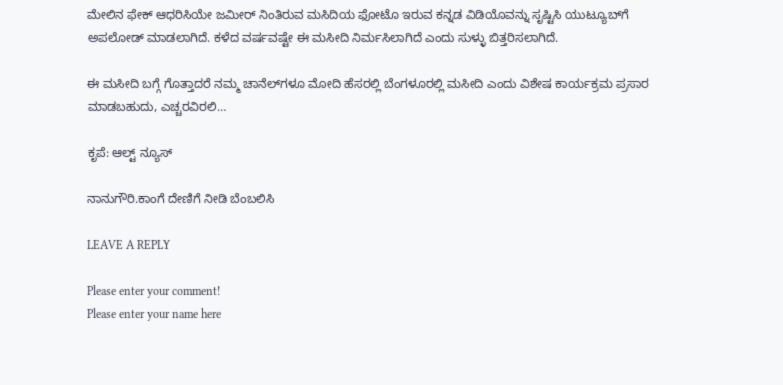ಮೇಲಿನ ಫೇಕ್ ಆಧರಿಸಿಯೇ ಜಮೀರ್ ನಿಂತಿರುವ ಮಸಿದಿಯ ಫೋಟೊ ಇರುವ ಕನ್ನಡ ವಿಡಿಯೊವನ್ನು ಸೃಷ್ಟಿಸಿ ಯುಟ್ಯೂಬ್‍ಗೆ ಅಪಲೋಡ್ ಮಾಡಲಾಗಿದೆ. ಕಳೆದ ವರ್ಷವಷ್ಟೇ ಈ ಮಸೀದಿ ನಿರ್ಮಸಿಲಾಗಿದೆ ಎಂದು ಸುಳ್ಳು ಬಿತ್ತರಿಸಲಾಗಿದೆ.

ಈ ಮಸೀದಿ ಬಗ್ಗೆ ಗೊತ್ತಾದರೆ ನಮ್ಮ ಚಾನೆಲ್‍ಗಳೂ ಮೋದಿ ಹೆಸರಲ್ಲಿ ಬೆಂಗಳೂರಲ್ಲಿ ಮಸೀದಿ ಎಂದು ವಿಶೇಷ ಕಾರ್ಯಕ್ರಮ ಪ್ರಸಾರ ಮಾಡಬಹುದು, ಎಚ್ಚರವಿರಲಿ…

ಕೃಪೆ: ಆಲ್ಟ್ ನ್ಯೂಸ್

ನಾನುಗೌರಿ.ಕಾಂಗೆ ದೇಣಿಗೆ ನೀಡಿ ಬೆಂಬಲಿಸಿ

LEAVE A REPLY

Please enter your comment!
Please enter your name here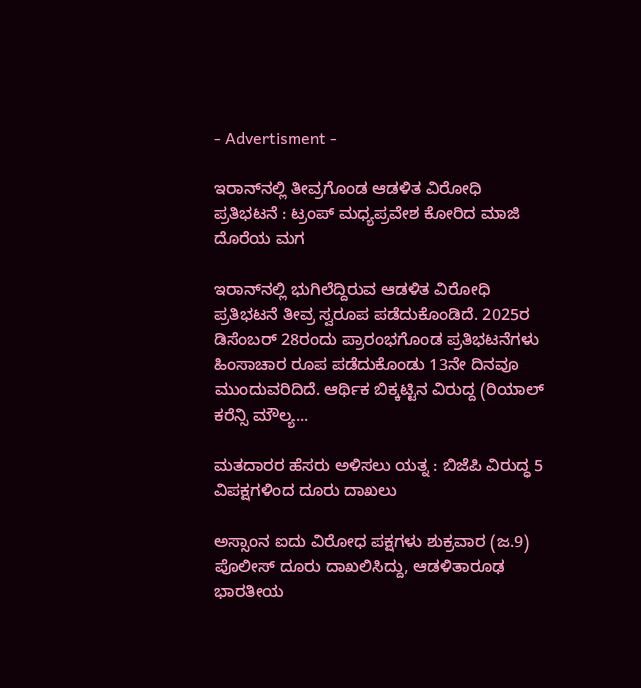- Advertisment -

ಇರಾನ್‌ನಲ್ಲಿ ತೀವ್ರಗೊಂಡ ಆಡಳಿತ ವಿರೋಧಿ ಪ್ರತಿಭಟನೆ : ಟ್ರಂಪ್ ಮಧ್ಯಪ್ರವೇಶ ಕೋರಿದ ಮಾಜಿ ದೊರೆಯ ಮಗ

ಇರಾನ್‌ನಲ್ಲಿ ಭುಗಿಲೆದ್ದಿರುವ ಆಡಳಿತ ವಿರೋಧಿ ಪ್ರತಿಭಟನೆ ತೀವ್ರ ಸ್ವರೂಪ ಪಡೆದುಕೊಂಡಿದೆ. 2025ರ ಡಿಸೆಂಬರ್ 28ರಂದು ಪ್ರಾರಂಭಗೊಂಡ ಪ್ರತಿಭಟನೆಗಳು ಹಿಂಸಾಚಾರ ರೂಪ ಪಡೆದುಕೊಂಡು 13ನೇ ದಿನವೂ ಮುಂದುವರಿದಿದೆ. ಆರ್ಥಿಕ ಬಿಕ್ಕಟ್ಟಿನ ವಿರುದ್ದ (ರಿಯಾಲ್ ಕರೆನ್ಸಿ ಮೌಲ್ಯ...

ಮತದಾರರ ಹೆಸರು ಅಳಿಸಲು ಯತ್ನ : ಬಿಜೆಪಿ ವಿರುದ್ಧ 5 ವಿಪಕ್ಷಗಳಿಂದ ದೂರು ದಾಖಲು

ಅಸ್ಸಾಂನ ಐದು ವಿರೋಧ ಪಕ್ಷಗಳು ಶುಕ್ರವಾರ (ಜ.9) ಪೊಲೀಸ್ ದೂರು ದಾಖಲಿಸಿದ್ದು, ಆಡಳಿತಾರೂಢ ಭಾರತೀಯ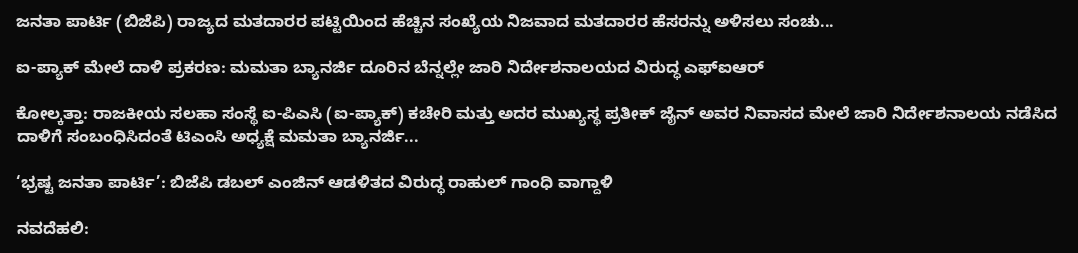ಜನತಾ ಪಾರ್ಟಿ (ಬಿಜೆಪಿ) ರಾಜ್ಯದ ಮತದಾರರ ಪಟ್ಟಿಯಿಂದ ಹೆಚ್ಚಿನ ಸಂಖ್ಯೆಯ ನಿಜವಾದ ಮತದಾರರ ಹೆಸರನ್ನು ಅಳಿಸಲು ಸಂಚು...

ಐ-ಪ್ಯಾಕ್ ಮೇಲೆ ದಾಳಿ ಪ್ರಕರಣ: ಮಮತಾ ಬ್ಯಾನರ್ಜಿ ದೂರಿನ ಬೆನ್ನಲ್ಲೇ ಜಾರಿ ನಿರ್ದೇಶನಾಲಯದ ವಿರುದ್ಧ ಎಫ್‌ಐಆರ್

ಕೋಲ್ಕತ್ತಾ: ರಾಜಕೀಯ ಸಲಹಾ ಸಂಸ್ಥೆ ಐ-ಪಿಎಸಿ (ಐ-ಪ್ಯಾಕ್) ಕಚೇರಿ ಮತ್ತು ಅದರ ಮುಖ್ಯಸ್ಥ ಪ್ರತೀಕ್ ಜೈನ್ ಅವರ ನಿವಾಸದ ಮೇಲೆ ಜಾರಿ ನಿರ್ದೇಶನಾಲಯ ನಡೆಸಿದ ದಾಳಿಗೆ ಸಂಬಂಧಿಸಿದಂತೆ ಟಿಎಂಸಿ ಅಧ್ಯಕ್ಷೆ ಮಮತಾ ಬ್ಯಾನರ್ಜಿ...

‘ಭ್ರಷ್ಟ ಜನತಾ ಪಾರ್ಟಿ’: ಬಿಜೆಪಿ ಡಬಲ್ ಎಂಜಿನ್ ಆಡಳಿತದ ವಿರುದ್ಧ ರಾಹುಲ್ ಗಾಂಧಿ ವಾಗ್ದಾಳಿ

ನವದೆಹಲಿ: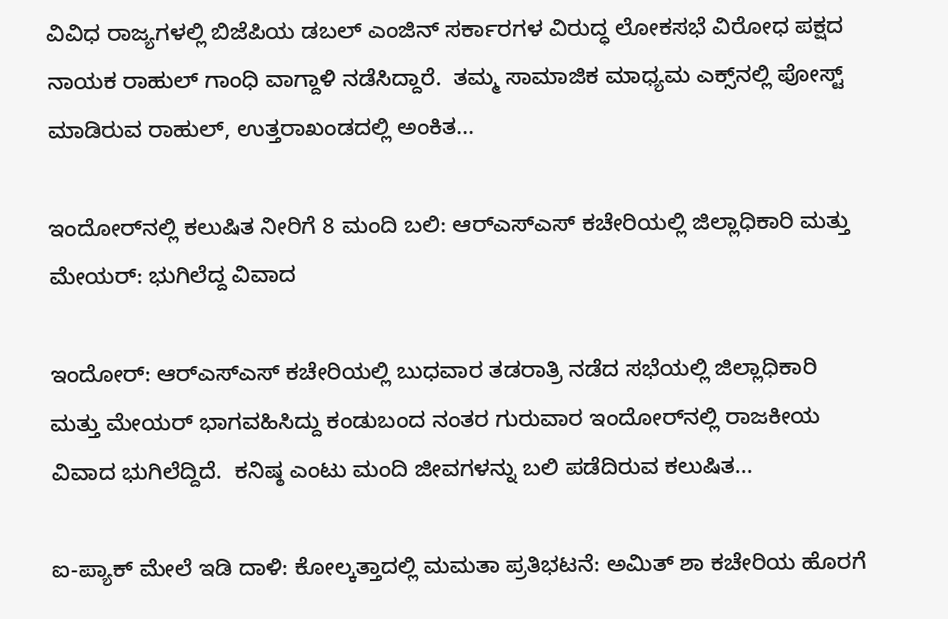ವಿವಿಧ ರಾಜ್ಯಗಳಲ್ಲಿ ಬಿಜೆಪಿಯ ಡಬಲ್ ಎಂಜಿನ್ ಸರ್ಕಾರಗಳ ವಿರುದ್ಧ ಲೋಕಸಭೆ ವಿರೋಧ ಪಕ್ಷದ ನಾಯಕ ರಾಹುಲ್ ಗಾಂಧಿ ವಾಗ್ದಾಳಿ ನಡೆಸಿದ್ದಾರೆ.  ತಮ್ಮ ಸಾಮಾಜಿಕ ಮಾಧ್ಯಮ ಎಕ್ಸ್‌ನಲ್ಲಿ ಪೋಸ್ಟ್ ಮಾಡಿರುವ ರಾಹುಲ್, ಉತ್ತರಾಖಂಡದಲ್ಲಿ ಅಂಕಿತ...

ಇಂದೋರ್‌ನಲ್ಲಿ ಕಲುಷಿತ ನೀರಿಗೆ 8 ಮಂದಿ ಬಲಿ: ಆರ್‌ಎಸ್‌ಎಸ್ ಕಚೇರಿಯಲ್ಲಿ ಜಿಲ್ಲಾಧಿಕಾರಿ ಮತ್ತು ಮೇಯರ್: ಭುಗಿಲೆದ್ದ ವಿವಾದ

ಇಂದೋರ್: ಆರ್‌ಎಸ್‌ಎಸ್ ಕಚೇರಿಯಲ್ಲಿ ಬುಧವಾರ ತಡರಾತ್ರಿ ನಡೆದ ಸಭೆಯಲ್ಲಿ ಜಿಲ್ಲಾಧಿಕಾರಿ ಮತ್ತು ಮೇಯರ್ ಭಾಗವಹಿಸಿದ್ದು ಕಂಡುಬಂದ ನಂತರ ಗುರುವಾರ ಇಂದೋರ್‌ನಲ್ಲಿ ರಾಜಕೀಯ ವಿವಾದ ಭುಗಿಲೆದ್ದಿದೆ.  ಕನಿಷ್ಠ ಎಂಟು ಮಂದಿ ಜೀವಗಳನ್ನು ಬಲಿ ಪಡೆದಿರುವ ಕಲುಷಿತ...

ಐ-ಪ್ಯಾಕ್ ಮೇಲೆ ಇಡಿ ದಾಳಿ: ಕೋಲ್ಕತ್ತಾದಲ್ಲಿ ಮಮತಾ ಪ್ರತಿಭಟನೆ: ಅಮಿತ್ ಶಾ ಕಚೇರಿಯ ಹೊರಗೆ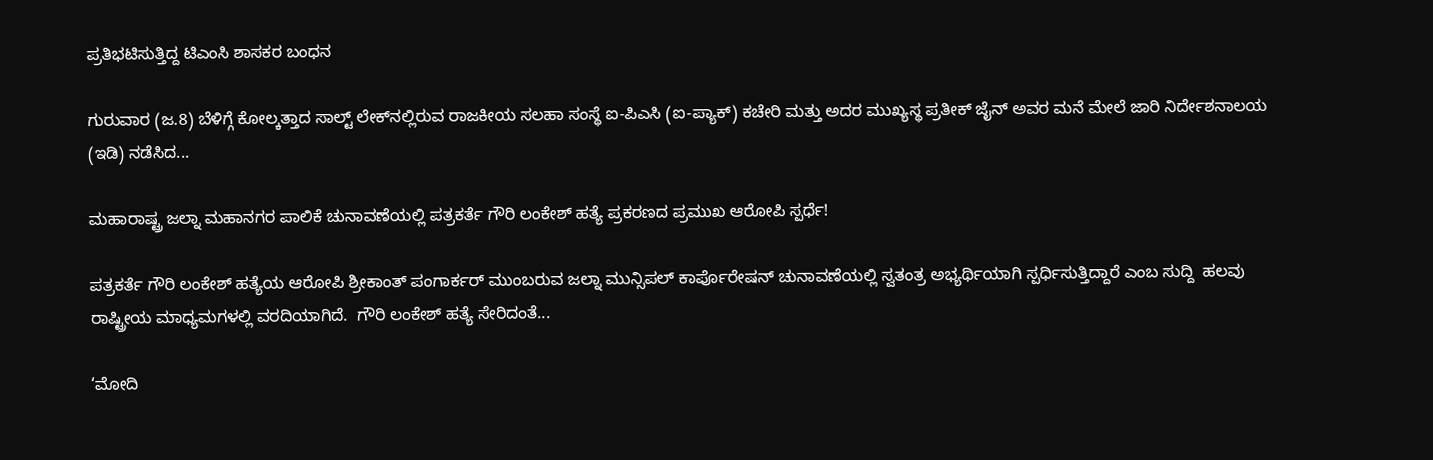ಪ್ರತಿಭಟಿಸುತ್ತಿದ್ದ ಟಿಎಂಸಿ ಶಾಸಕರ ಬಂಧನ

ಗುರುವಾರ (ಜ.8) ಬೆಳಿಗ್ಗೆ ಕೋಲ್ಕತ್ತಾದ ಸಾಲ್ಟ್ ಲೇಕ್‌ನಲ್ಲಿರುವ ರಾಜಕೀಯ ಸಲಹಾ ಸಂಸ್ಥೆ ಐ-ಪಿಎಸಿ (ಐ-ಪ್ಯಾಕ್) ಕಚೇರಿ ಮತ್ತು ಅದರ ಮುಖ್ಯಸ್ಥ ಪ್ರತೀಕ್ ಜೈನ್ ಅವರ ಮನೆ ಮೇಲೆ ಜಾರಿ ನಿರ್ದೇಶನಾಲಯ (ಇಡಿ) ನಡೆಸಿದ...

ಮಹಾರಾಷ್ಟ್ರ ಜಲ್ನಾ ಮಹಾನಗರ ಪಾಲಿಕೆ ಚುನಾವಣೆಯಲ್ಲಿ ಪತ್ರಕರ್ತೆ ಗೌರಿ ಲಂಕೇಶ್ ಹತ್ಯೆ ಪ್ರಕರಣದ ಪ್ರಮುಖ ಆರೋಪಿ ಸ್ಪರ್ಧೆ!

ಪತ್ರಕರ್ತೆ ಗೌರಿ ಲಂಕೇಶ್ ಹತ್ಯೆಯ ಆರೋಪಿ ಶ್ರೀಕಾಂತ್ ಪಂಗಾರ್ಕರ್ ಮುಂಬರುವ ಜಲ್ನಾ ಮುನ್ಸಿಪಲ್ ಕಾರ್ಪೊರೇಷನ್ ಚುನಾವಣೆಯಲ್ಲಿ ಸ್ವತಂತ್ರ ಅಭ್ಯರ್ಥಿಯಾಗಿ ಸ್ಪರ್ಧಿಸುತ್ತಿದ್ದಾರೆ ಎಂಬ ಸುದ್ದಿ  ಹಲವು ರಾಷ್ಟ್ರೀಯ ಮಾಧ್ಯಮಗಳಲ್ಲಿ ವರದಿಯಾಗಿದೆ.  ಗೌರಿ ಲಂಕೇಶ್ ಹತ್ಯೆ ಸೇರಿದಂತೆ...

‘ಮೋದಿ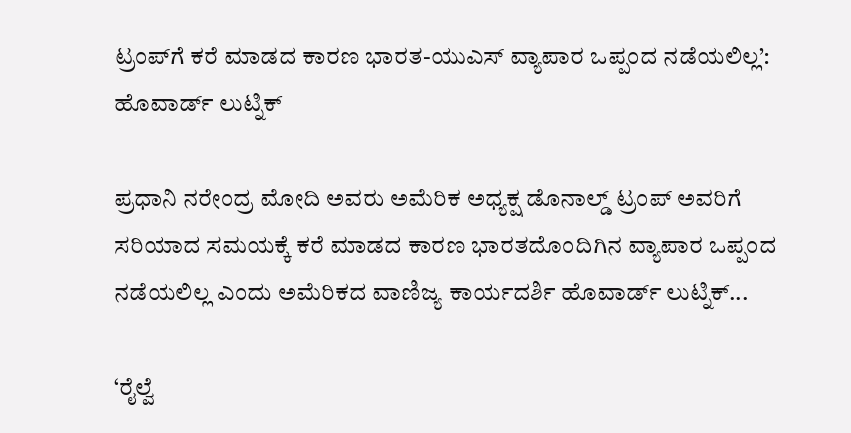ಟ್ರಂಪ್‌ಗೆ ಕರೆ ಮಾಡದ ಕಾರಣ ಭಾರತ-ಯುಎಸ್ ವ್ಯಾಪಾರ ಒಪ್ಪಂದ ನಡೆಯಲಿಲ್ಲ’: ಹೊವಾರ್ಡ್ ಲುಟ್ನಿಕ್

ಪ್ರಧಾನಿ ನರೇಂದ್ರ ಮೋದಿ ಅವರು ಅಮೆರಿಕ ಅಧ್ಯಕ್ಷ ಡೊನಾಲ್ಡ್ ಟ್ರಂಪ್ ಅವರಿಗೆ ಸರಿಯಾದ ಸಮಯಕ್ಕೆ ಕರೆ ಮಾಡದ ಕಾರಣ ಭಾರತದೊಂದಿಗಿನ ವ್ಯಾಪಾರ ಒಪ್ಪಂದ ನಡೆಯಲಿಲ್ಲ ಎಂದು ಅಮೆರಿಕದ ವಾಣಿಜ್ಯ ಕಾರ್ಯದರ್ಶಿ ಹೊವಾರ್ಡ್ ಲುಟ್ನಿಕ್...

‘ರೈಲ್ವೆ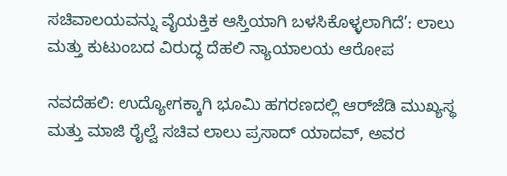ಸಚಿವಾಲಯವನ್ನು ವೈಯಕ್ತಿಕ ಆಸ್ತಿಯಾಗಿ ಬಳಸಿಕೊಳ್ಳಲಾಗಿದೆ’: ಲಾಲು ಮತ್ತು ಕುಟುಂಬದ ವಿರುದ್ಧ ದೆಹಲಿ ನ್ಯಾಯಾಲಯ ಆರೋಪ

ನವದೆಹಲಿ: ಉದ್ಯೋಗಕ್ಕಾಗಿ ಭೂಮಿ ಹಗರಣದಲ್ಲಿ ಆರ್‌ಜೆಡಿ ಮುಖ್ಯಸ್ಥ ಮತ್ತು ಮಾಜಿ ರೈಲ್ವೆ ಸಚಿವ ಲಾಲು ಪ್ರಸಾದ್ ಯಾದವ್, ಅವರ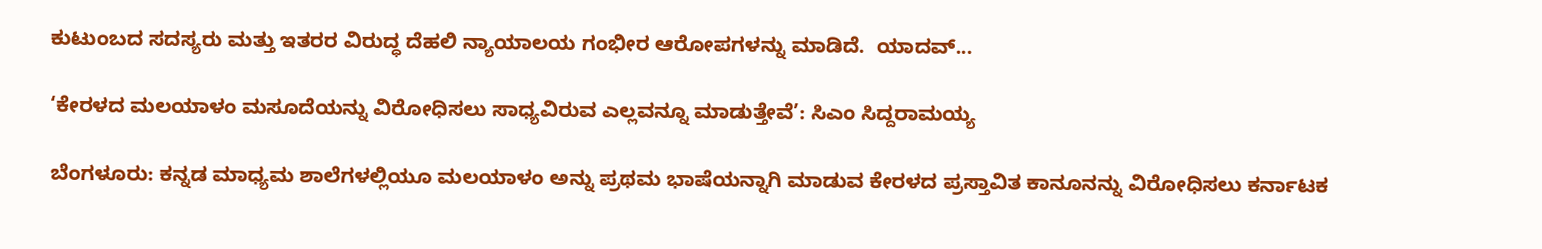ಕುಟುಂಬದ ಸದಸ್ಯರು ಮತ್ತು ಇತರರ ವಿರುದ್ಧ ದೆಹಲಿ ನ್ಯಾಯಾಲಯ ಗಂಭೀರ ಆರೋಪಗಳನ್ನು ಮಾಡಿದೆ.  ಯಾದವ್...

‘ಕೇರಳದ ಮಲಯಾಳಂ ಮಸೂದೆಯನ್ನು ವಿರೋಧಿಸಲು ಸಾಧ್ಯವಿರುವ ಎಲ್ಲವನ್ನೂ ಮಾಡುತ್ತೇವೆ’: ಸಿಎಂ ಸಿದ್ದರಾಮಯ್ಯ

ಬೆಂಗಳೂರು: ಕನ್ನಡ ಮಾಧ್ಯಮ ಶಾಲೆಗಳಲ್ಲಿಯೂ ಮಲಯಾಳಂ ಅನ್ನು ಪ್ರಥಮ ಭಾಷೆಯನ್ನಾಗಿ ಮಾಡುವ ಕೇರಳದ ಪ್ರಸ್ತಾವಿತ ಕಾನೂನನ್ನು ವಿರೋಧಿಸಲು ಕರ್ನಾಟಕ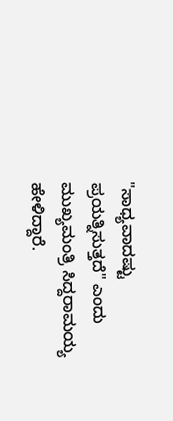"ಸಾಧ್ಯವಾದಷ್ಟು ಪ್ರಯತ್ನಿಸುತ್ತದೆ" ಎಂದು ಮುಖ್ಯಮಂತ್ರಿ ಸಿದ್ದರಾಮಯ್ಯ ಹೇಳಿದ್ದಾರೆ.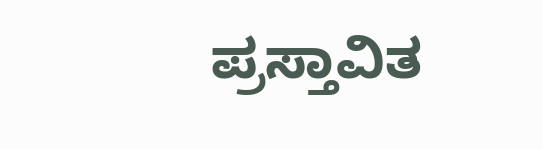ಪ್ರಸ್ತಾವಿತ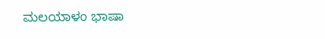ಮಲಯಾಳಂ ಭಾಷಾ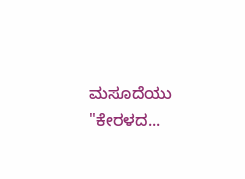ಮಸೂದೆಯು "ಕೇರಳದ...